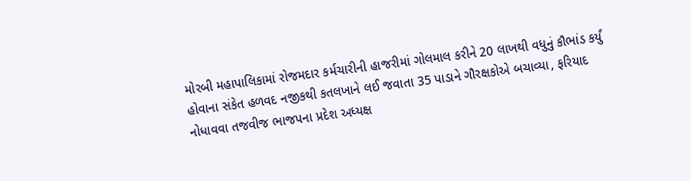મોરબી મહાપાલિકામાં રોજમદાર કર્મચારીની હાજરીમાં ગોલમાલ કરીને 20 લાખથી વધુનું કૌભાંડ કર્યું હોવાના સંકેત હળવદ નજીકથી કતલખાને લઈ જવાતા 35 પાડાને ગૌરક્ષકોએ બચાવ્યા, ફરિયાદ નોધાવવા તજવીજ ભાજપના પ્રદેશ અધ્યક્ષ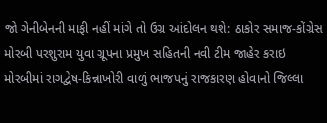જો ગેનીબેનની માફી નહીં માંગે તો ઉગ્ર આંદોલન થશે: ઠાકોર સમાજ-કોંગ્રેસ મોરબી પરશુરામ યુવા ગ્રૂપના પ્રમુખ સહિતની નવી ટીમ જાહેર કરાઇ મોરબીમાં રાગદ્વેષ-કિન્નાખોરી વાળું ભાજપનું રાજકારણ હોવાનો જિલ્લા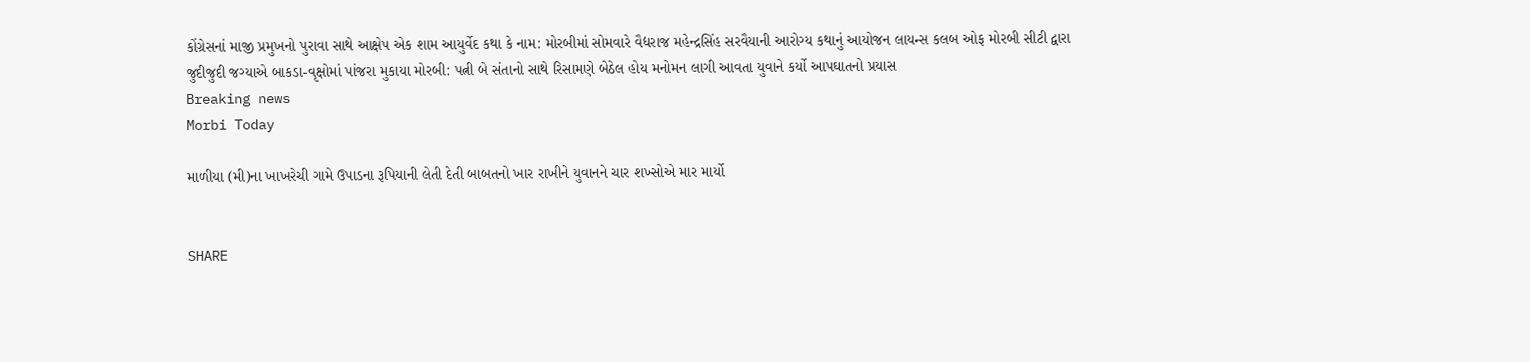કોંગ્રેસનાં માજી પ્રમુખનો પુરાવા સાથે આક્ષેપ એક શામ આયુર્વેદ કથા કે નામ: મોરબીમાં સોમવારે વૈદ્યરાજ મહેન્દ્રસિંહ સરવૈયાની આરોગ્ય કથાનું આયોજન લાયન્સ કલબ ઓફ મોરબી સીટી દ્વારા જુદીજુદી જગ્યાએ બાકડા-વૃક્ષોમાં પાંજરા મુકાયા મોરબી: પત્ની બે સંતાનો સાથે રિસામણે બેઠેલ હોય મનોમન લાગી આવતા યુવાને કર્યો આપઘાતનો પ્રયાસ
Breaking news
Morbi Today

માળીયા (મી)ના ખાખરેચી ગામે ઉપાડના રૂપિયાની લેતી દેતી બાબતનો ખાર રાખીને યુવાનને ચાર શખ્સોએ માર માર્યો


SHARE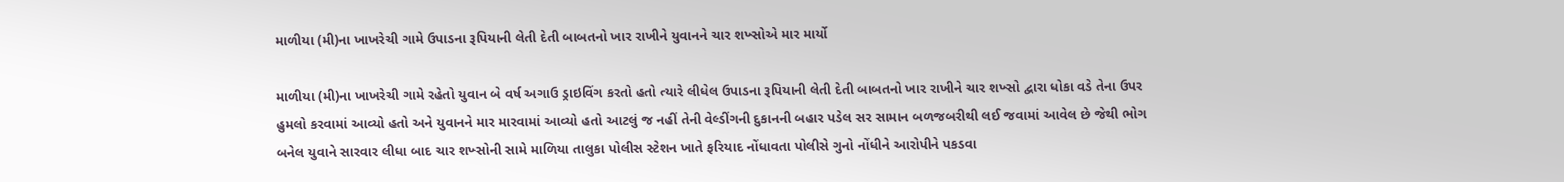માળીયા (મી)ના ખાખરેચી ગામે ઉપાડના રૂપિયાની લેતી દેતી બાબતનો ખાર રાખીને યુવાનને ચાર શખ્સોએ માર માર્યો

માળીયા (મી)ના ખાખરેચી ગામે રહેતો યુવાન બે વર્ષ અગાઉ ડ્રાઇવિંગ કરતો હતો ત્યારે લીધેલ ઉપાડના રૂપિયાની લેતી દેતી બાબતનો ખાર રાખીને ચાર શખ્સો દ્વારા ધોકા વડે તેના ઉપર હુમલો કરવામાં આવ્યો હતો અને યુવાનને માર મારવામાં આવ્યો હતો આટલું જ નહીં તેની વેલ્ડીંગની દુકાનની બહાર પડેલ સર સામાન બળજબરીથી લઈ જવામાં આવેલ છે જેથી ભોગ બનેલ યુવાને સારવાર લીધા બાદ ચાર શખ્સોની સામે માળિયા તાલુકા પોલીસ સ્ટેશન ખાતે ફરિયાદ નોંધાવતા પોલીસે ગુનો નોંધીને આરોપીને પકડવા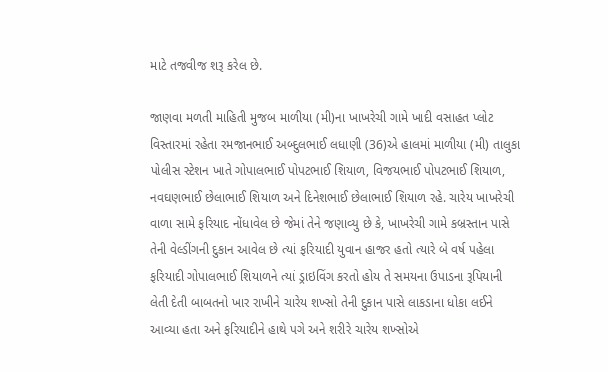માટે તજવીજ શરૂ કરેલ છે.

જાણવા મળતી માહિતી મુજબ માળીયા (મી)ના ખાખરેચી ગામે ખાદી વસાહત પ્લોટ વિસ્તારમાં રહેતા રમજાનભાઈ અબ્દુલભાઈ લધાણી (36)એ હાલમાં માળીયા (મી) તાલુકા પોલીસ સ્ટેશન ખાતે ગોપાલભાઈ પોપટભાઈ શિયાળ, વિજયભાઈ પોપટભાઈ શિયાળ, નવઘણભાઈ છેલાભાઈ શિયાળ અને દિનેશભાઈ છેલાભાઈ શિયાળ રહે. ચારેય ખાખરેચી વાળા સામે ફરિયાદ નોંધાવેલ છે જેમાં તેને જણાવ્યુ છે કે, ખાખરેચી ગામે કબ્રસ્તાન પાસે તેની વેલ્ડીંગની દુકાન આવેલ છે ત્યાં ફરિયાદી યુવાન હાજર હતો ત્યારે બે વર્ષ પહેલા ફરિયાદી ગોપાલભાઈ શિયાળને ત્યાં ડ્રાઇવિંગ કરતો હોય તે સમયના ઉપાડના રૂપિયાની લેતી દેતી બાબતનો ખાર રાખીને ચારેય શખ્સો તેની દુકાન પાસે લાકડાના ધોકા લઈને આવ્યા હતા અને ફરિયાદીને હાથે પગે અને શરીરે ચારેય શખ્સોએ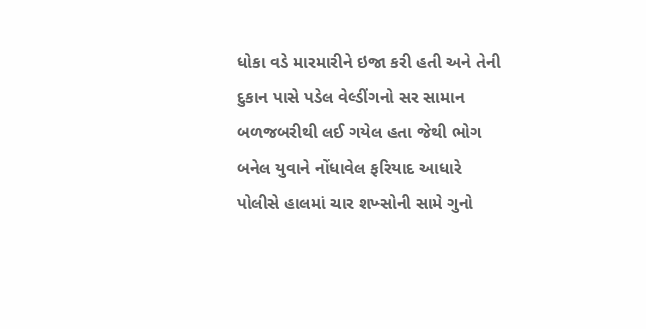ધોકા વડે મારમારીને ઇજા કરી હતી અને તેની દુકાન પાસે પડેલ વેલ્ડીંગનો સર સામાન બળજબરીથી લઈ ગયેલ હતા જેથી ભોગ બનેલ યુવાને નોંધાવેલ ફરિયાદ આધારે પોલીસે હાલમાં ચાર શખ્સોની સામે ગુનો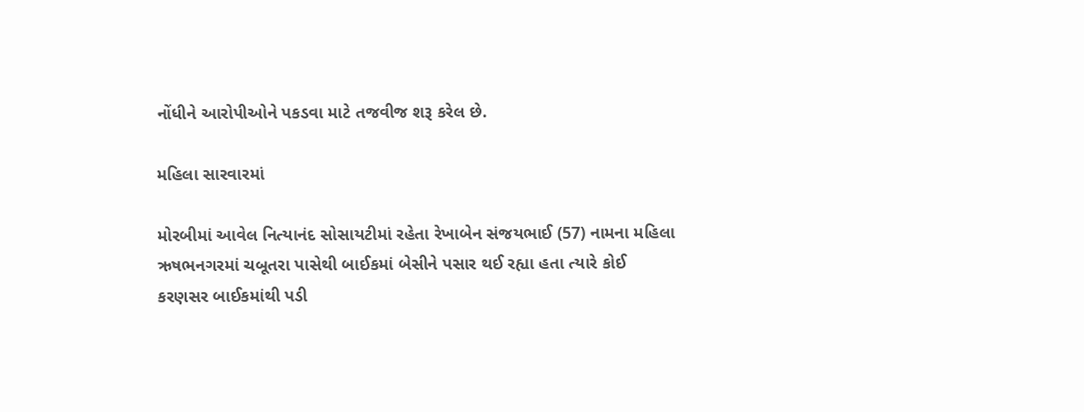નોંધીને આરોપીઓને પકડવા માટે તજવીજ શરૂ કરેલ છે.

મહિલા સારવારમાં

મોરબીમાં આવેલ નિત્યાનંદ સોસાયટીમાં રહેતા રેખાબેન સંજયભાઈ (57) નામના મહિલા ઋષભનગરમાં ચબૂતરા પાસેથી બાઈકમાં બેસીને પસાર થઈ રહ્યા હતા ત્યારે કોઈ કરણસર બાઈકમાંથી પડી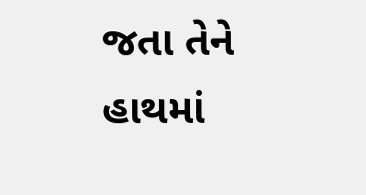જતા તેને હાથમાં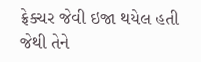ફ્રેક્ચર જેવી ઇજા થયેલ હતી જેથી તેને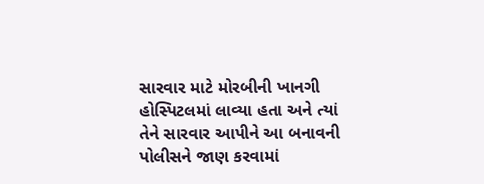સારવાર માટે મોરબીની ખાનગી હોસ્પિટલમાં લાવ્યા હતા અને ત્યાં તેને સારવાર આપીને આ બનાવની પોલીસને જાણ કરવામાં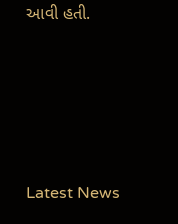આવી હતી.






Latest News